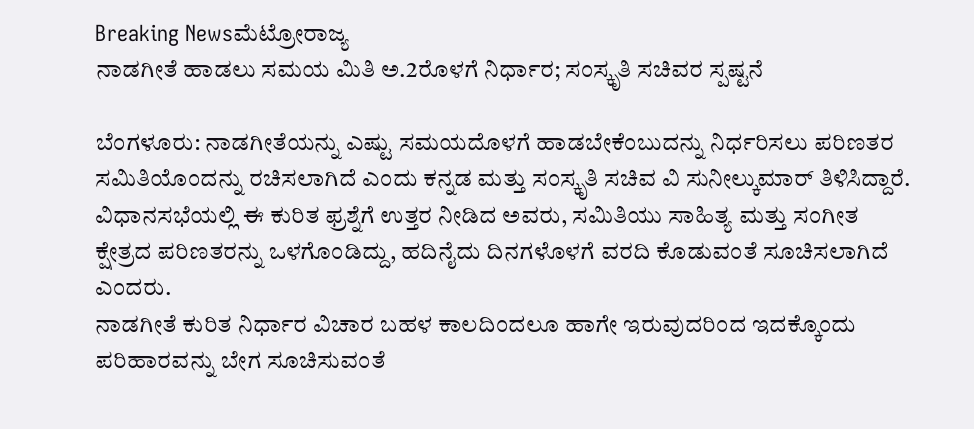Breaking Newsಮೆಟ್ರೋರಾಜ್ಯ
ನಾಡಗೀತೆ ಹಾಡಲು ಸಮಯ ಮಿತಿ ಅ.2ರೊಳಗೆ ನಿರ್ಧಾರ; ಸಂಸ್ಕೃತಿ ಸಚಿವರ ಸ್ಪಷ್ಟನೆ

ಬೆಂಗಳೂರು: ನಾಡಗೀತೆಯನ್ನು ಎಷ್ಟು ಸಮಯದೊಳಗೆ ಹಾಡಬೇಕೆಂಬುದನ್ನು ನಿರ್ಧರಿಸಲು ಪರಿಣತರ ಸಮಿತಿಯೊಂದನ್ನು ರಚಿಸಲಾಗಿದೆ ಎಂದು ಕನ್ನಡ ಮತ್ತು ಸಂಸ್ಕೃತಿ ಸಚಿವ ವಿ ಸುನೀಲ್ಕುಮಾರ್ ತಿಳಿಸಿದ್ದಾರೆ.
ವಿಧಾನಸಭೆಯಲ್ಲಿ ಈ ಕುರಿತ ಫ್ರಶ್ನೆಗೆ ಉತ್ತರ ನೀಡಿದ ಅವರು, ಸಮಿತಿಯು ಸಾಹಿತ್ಯ ಮತ್ತು ಸಂಗೀತ ಕ್ಷೇತ್ರದ ಪರಿಣತರನ್ನು ಒಳಗೊಂಡಿದ್ದು, ಹದಿನೈದು ದಿನಗಳೊಳಗೆ ವರದಿ ಕೊಡುವಂತೆ ಸೂಚಿಸಲಾಗಿದೆ ಎಂದರು.
ನಾಡಗೀತೆ ಕುರಿತ ನಿರ್ಧಾರ ವಿಚಾರ ಬಹಳ ಕಾಲದಿಂದಲೂ ಹಾಗೇ ಇರುವುದರಿಂದ ಇದಕ್ಕೊಂದು ಪರಿಹಾರವನ್ನು ಬೇಗ ಸೂಚಿಸುವಂತೆ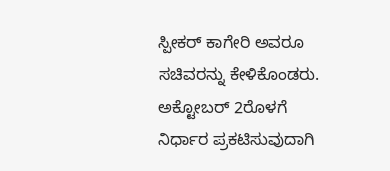ಸ್ಪೀಕರ್ ಕಾಗೇರಿ ಅವರೂ ಸಚಿವರನ್ನು ಕೇಳಿಕೊಂಡರು. ಅಕ್ಟೋಬರ್ 2ರೊಳಗೆ ನಿರ್ಧಾರ ಪ್ರಕಟಿಸುವುದಾಗಿ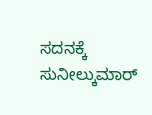ಸದನಕ್ಕೆ ಸುನೀಲ್ಕುಮಾರ್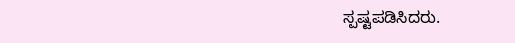ಸ್ಪಷ್ಟಪಡಿಸಿದರು.